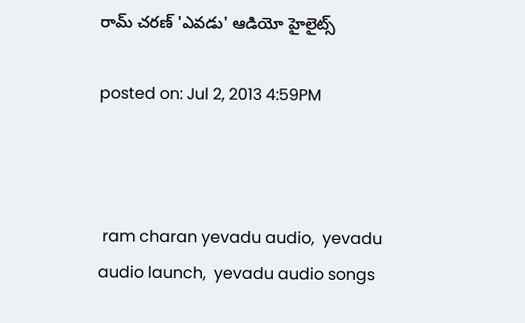రామ్ చరణ్ 'ఎవడు' ఆడియో హైలైట్స్

posted on: Jul 2, 2013 4:59PM



 ram charan yevadu audio,  yevadu audio launch,  yevadu audio songs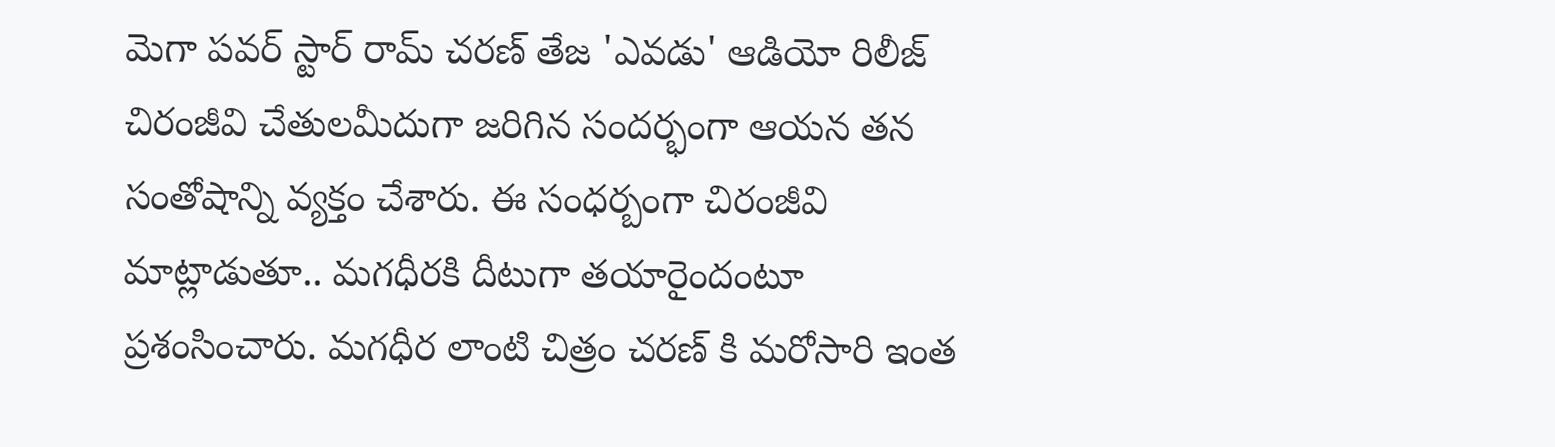మెగా పవర్ స్టార్ రామ్ చరణ్ తేజ 'ఎవడు' ఆడియో రిలీజ్ చిరంజీవి చేతులమీదుగా జరిగిన సందర్భంగా ఆయన తన సంతోషాన్ని వ్యక్తం చేశారు. ఈ సంధర్బంగా చిరంజీవి మాట్లాడుతూ.. మగధీరకి దీటుగా తయారైందంటూ ప్రశంసించారు. మగధీర లాంటి చిత్రం చరణ్ కి మరోసారి ఇంత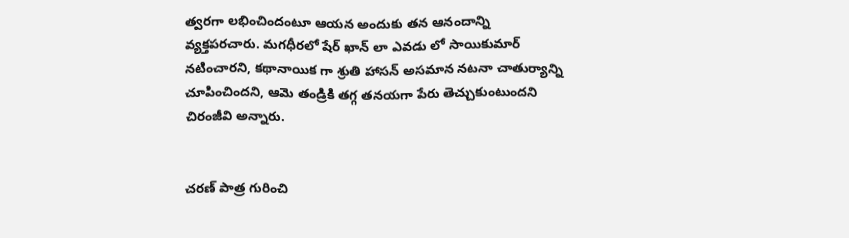త్వరగా లభించిందంటూ ఆయన అందుకు తన ఆనందాన్ని వ్యక్తపరచారు. మగధీరలో షేర్ ఖాన్ లా ఎవడు లో సాయికుమార్ నటించారని, కథానాయిక గా శ్రుతి హాసన్ అసమాన నటనా చాతుర్యాన్ని చూపించిందని, ఆమె తండ్రికి తగ్గ తనయగా పేరు తెచ్చుకుంటుందని చిరంజీవి అన్నారు.


చరణ్ పాత్ర గురించి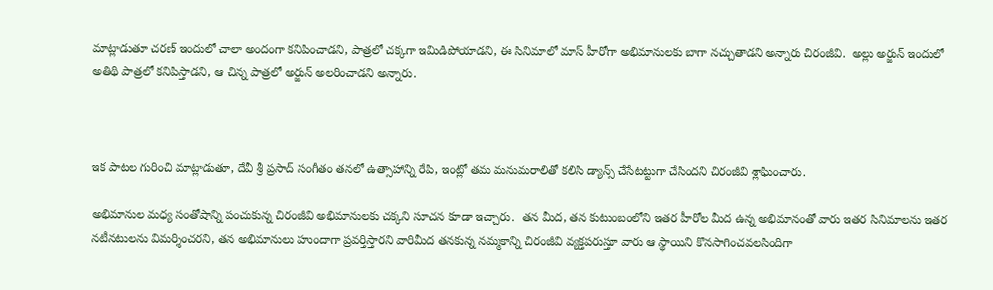మాట్లాడుతూ చరణ్ ఇందులో చాలా అందంగా కనిపించాడని, పాత్రలో చక్కగా ఇమిడిపోయాడని, ఈ సినిమాలో మాస్ హీరోగా అభిమానులకు బాగా నచ్చుతాడని అన్నారు చిరంజీవి.  అల్లు అర్జున్ ఇందులో అతిథి పాత్రలో కనిపిస్తాడని, ఆ చిన్న పాత్రలో అర్జున్ అలరించాడని అన్నారు.



ఇక పాటల గురించి మాట్లాడుతూ, దేవీ శ్రీ ప్రసాద్ సంగీతం తనలో ఉత్సాహాన్ని రేపి, ఇంట్లో తమ మనుమరాలితో కలిసి డ్యాన్స్ చేసేటట్టుగా చేసిందని చిరంజీవి శ్లాఘించారు.

అభిమానుల మధ్య సంతోషాన్ని పంచుకున్న చిరంజీవి అభిమానులకు చక్కని సూచన కూడా ఇచ్చారు.  తన మీద, తన కుటుంబంలోని ఇతర హీరోల మీద ఉన్న అభిమానంతో వారు ఇతర సినిమాలను ఇతర నటీనటులను విమర్శించరని, తన అభిమానులు హుందాగా ప్రవర్తిస్తారని వారిమీద తనకున్న నమ్మకాన్ని చిరంజీవి వ్యక్తపరుస్తూ వారు ఆ స్థాయిని కొనసాగించవలసిందిగా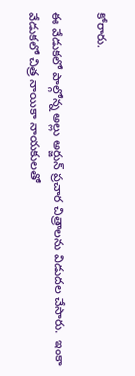కోరారు.

ఈ వేడుకలో పాల్గోన్న అల్లు అర్జున్ ప్రచార చిత్రాలను విడుదల చేసారు.  ఇంకా వేడుకలో చిత్ర నాయికా నాయకులతో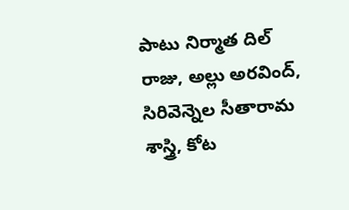పాటు నిర్మాత దిల్ రాజు, అల్లు అరవింద్, సిరివెన్నెల సీతారామ శాస్త్రి, కోట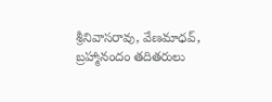శ్రీనివాసరావు, వేణమాధవ్, బ్రహ్మానందం తదితరులు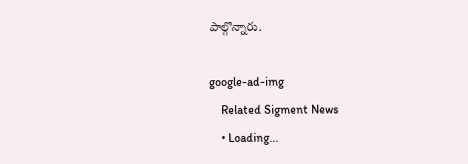పాల్గొన్నారు.

google-ad-img
    Related Sigment News
    • Loading...